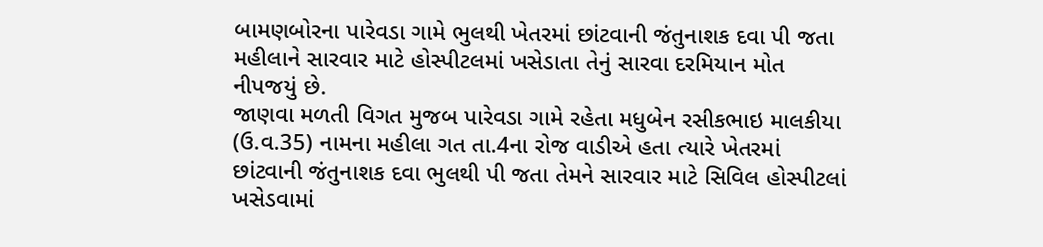બામણબોરના પારેવડા ગામે ભુલથી ખેતરમાં છાંટવાની જંતુનાશક દવા પી જતા મહીલાને સારવાર માટે હોસ્પીટલમાં ખસેડાતા તેનું સારવા દરમિયાન મોત નીપજયું છે.
જાણવા મળતી વિગત મુજબ પારેવડા ગામે રહેતા મધુબેન રસીકભાઇ માલકીયા (ઉ.વ.35) નામના મહીલા ગત તા.4ના રોજ વાડીએ હતા ત્યારે ખેતરમાં છાંટવાની જંતુનાશક દવા ભુલથી પી જતા તેમને સારવાર માટે સિવિલ હોસ્પીટલાં ખસેડવામાં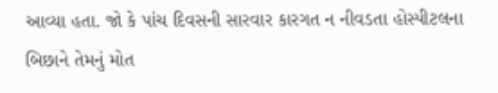આવ્યા હતા. જો કે પાંચ દિવસની સારવાર કારગત ન નીવડતા હોસ્પીટલના બિછાને તેમનું મોત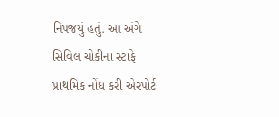નિપજયું હતું. આ અંગે સિવિલ ચોકીના સ્ટાફે પ્રાથમિક નોંધ કરી એરપોર્ટ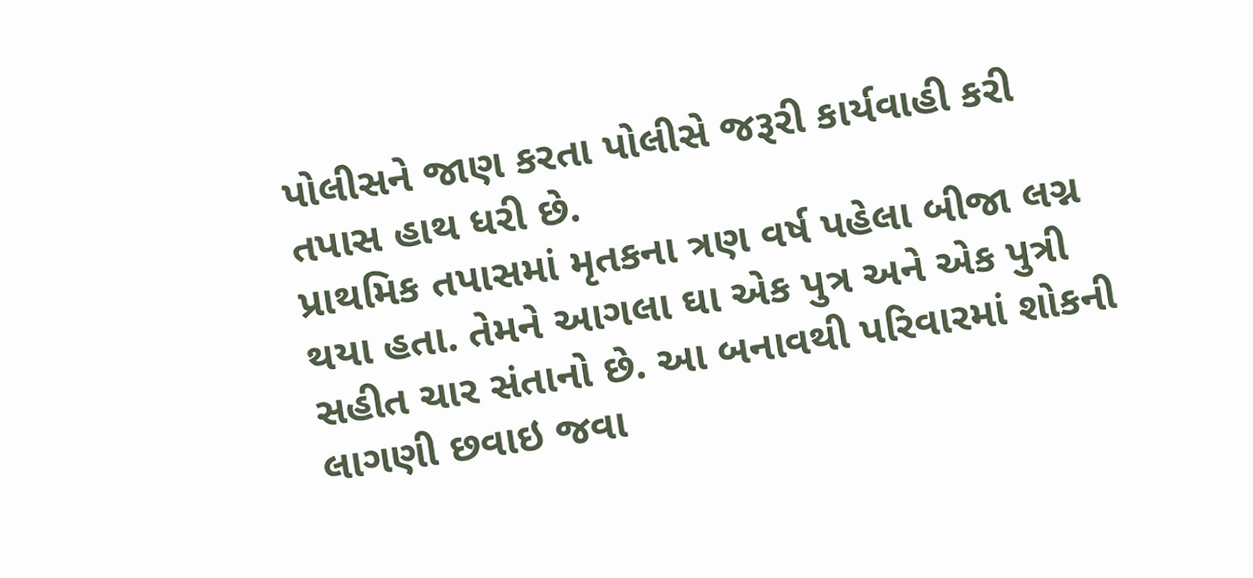પોલીસને જાણ કરતા પોલીસે જરૂરી કાર્યવાહી કરી તપાસ હાથ ધરી છે.
પ્રાથમિક તપાસમાં મૃતકના ત્રણ વર્ષ પહેલા બીજા લગ્ન થયા હતા. તેમને આગલા ઘા એક પુત્ર અને એક પુત્રી સહીત ચાર સંતાનો છે. આ બનાવથી પરિવારમાં શોકની લાગણી છવાઇ જવા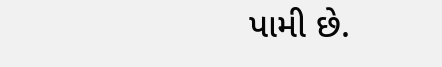પામી છે.